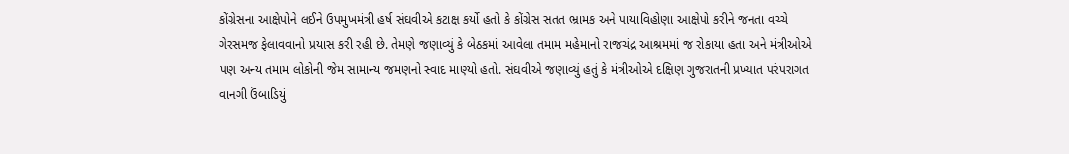કોંગ્રેસના આક્ષેપોને લઈને ઉપમુખમંત્રી હર્ષ સંઘવીએ કટાક્ષ કર્યો હતો કે કોંગ્રેસ સતત ભ્રામક અને પાયાવિહોણા આક્ષેપો કરીને જનતા વચ્ચે ગેરસમજ ફેલાવવાનો પ્રયાસ કરી રહી છે. તેમણે જણાવ્યું કે બેઠકમાં આવેલા તમામ મહેમાનો રાજચંદ્ર આશ્રમમાં જ રોકાયા હતા અને મંત્રીઓએ પણ અન્ય તમામ લોકોની જેમ સામાન્ય જમણનો સ્વાદ માણ્યો હતો. સંઘવીએ જણાવ્યું હતું કે મંત્રીઓએ દક્ષિણ ગુજરાતની પ્રખ્યાત પરંપરાગત વાનગી ઉંબાડિયું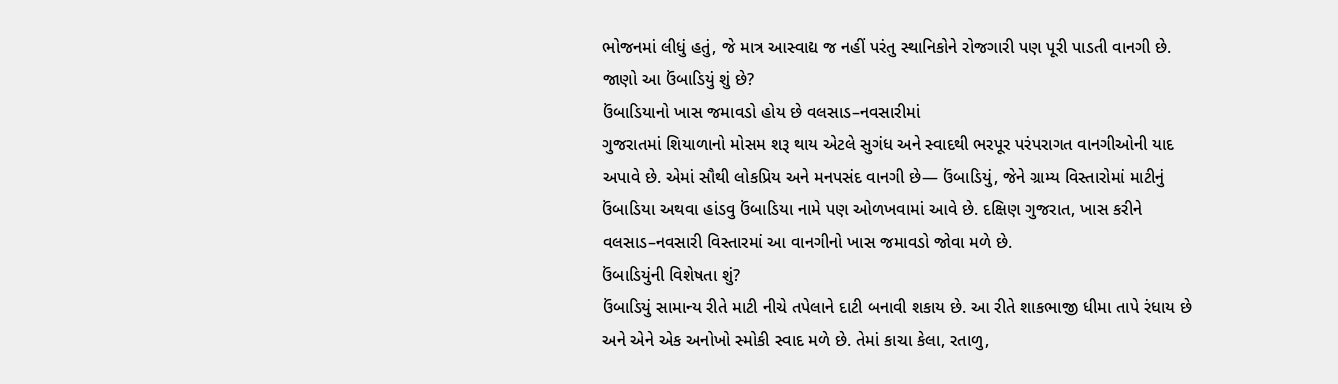ભોજનમાં લીધું હતું, જે માત્ર આસ્વાદ્ય જ નહીં પરંતુ સ્થાનિકોને રોજગારી પણ પૂરી પાડતી વાનગી છે. જાણો આ ઉંબાડિયું શું છે?
ઉંબાડિયાનો ખાસ જમાવડો હોય છે વલસાડ–નવસારીમાં
ગુજરાતમાં શિયાળાનો મોસમ શરૂ થાય એટલે સુગંધ અને સ્વાદથી ભરપૂર પરંપરાગત વાનગીઓની યાદ અપાવે છે. એમાં સૌથી લોકપ્રિય અને મનપસંદ વાનગી છે— ઉંબાડિયું, જેને ગ્રામ્ય વિસ્તારોમાં માટીનું ઉંબાડિયા અથવા હાંડવુ ઉંબાડિયા નામે પણ ઓળખવામાં આવે છે. દક્ષિણ ગુજરાત, ખાસ કરીને વલસાડ–નવસારી વિસ્તારમાં આ વાનગીનો ખાસ જમાવડો જોવા મળે છે.
ઉંબાડિયુંની વિશેષતા શું?
ઉંબાડિયું સામાન્ય રીતે માટી નીચે તપેલાને દાટી બનાવી શકાય છે. આ રીતે શાકભાજી ધીમા તાપે રંધાય છે અને એને એક અનોખો સ્મોકી સ્વાદ મળે છે. તેમાં કાચા કેલા, રતાળુ,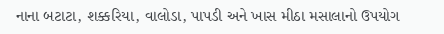નાના બટાટા, શક્કરિયા, વાલોડા, પાપડી અને ખાસ મીઠા મસાલાનો ઉપયોગ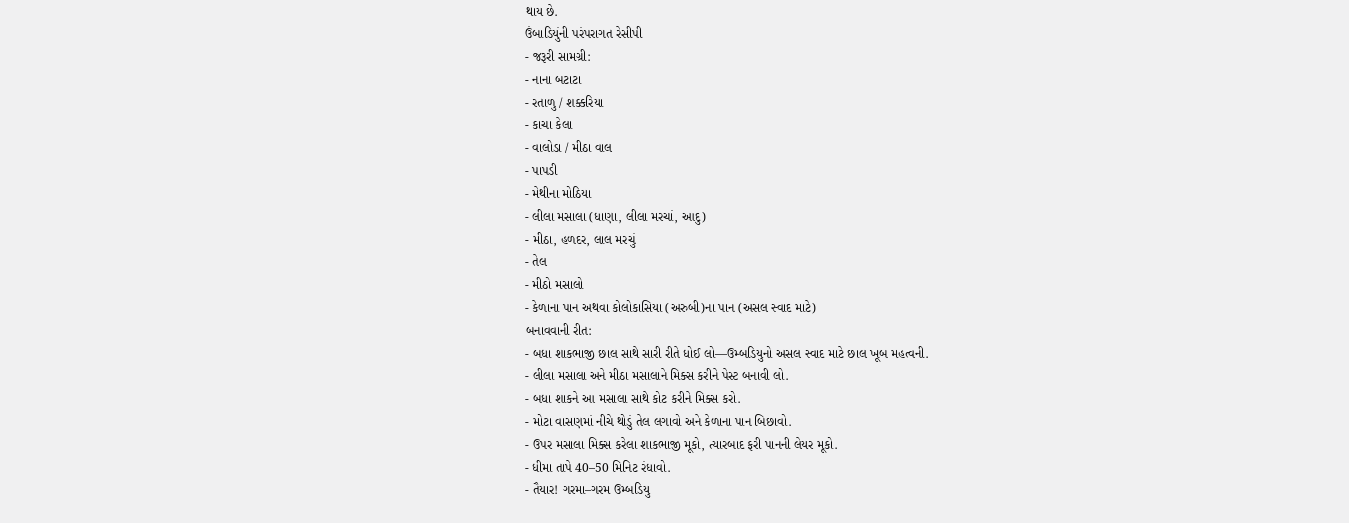થાય છે.
ઉંબાડિયુંની પરંપરાગત રેસીપી
- જરૂરી સામગ્રી:
- નાના બટાટા
- રતાળુ / શક્કરિયા
- કાચા કેલા
- વાલોડા / મીઠા વાલ
- પાપડી
- મેથીના મોઠિયા
- લીલા મસાલા (ધાણા, લીલા મરચાં, આદુ)
- મીઠા, હળદર, લાલ મરચું
- તેલ
- મીઠો મસાલો
- કેળાના પાન અથવા કોલોકાસિયા (અરુબી)ના પાન (અસલ સ્વાદ માટે)
બનાવવાની રીત:
- બધા શાકભાજી છાલ સાથે સારી રીતે ધોઈ લો—ઉમ્બડિયુનો અસલ સ્વાદ માટે છાલ ખૂબ મહત્વની.
- લીલા મસાલા અને મીઠા મસાલાને મિક્સ કરીને પેસ્ટ બનાવી લો.
- બધા શાકને આ મસાલા સાથે કોટ કરીને મિક્સ કરો.
- મોટા વાસણમાં નીચે થોડું તેલ લગાવો અને કેળાના પાન બિછાવો.
- ઉપર મસાલા મિક્સ કરેલા શાકભાજી મૂકો, ત્યારબાદ ફરી પાનની લેયર મૂકો.
- ધીમા તાપે 40–50 મિનિટ રંધાવો.
- તૈયાર! ગરમા–ગરમ ઉમ્બડિયુ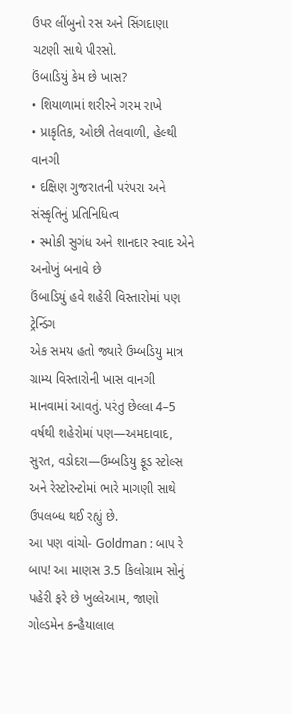ઉપર લીંબુનો રસ અને સિંગદાણા ચટણી સાથે પીરસો.
ઉંબાડિયું કેમ છે ખાસ?
• શિયાળામાં શરીરને ગરમ રાખે
• પ્રાકૃતિક, ઓછી તેલવાળી, હેલ્થી વાનગી
• દક્ષિણ ગુજરાતની પરંપરા અને સંસ્કૃતિનું પ્રતિનિધિત્વ
• સ્મોકી સુગંધ અને શાનદાર સ્વાદ એને અનોખું બનાવે છે
ઉંબાડિયું હવે શહેરી વિસ્તારોમાં પણ ટ્રેન્ડિંગ
એક સમય હતો જ્યારે ઉમ્બડિયુ માત્ર ગ્રામ્ય વિસ્તારોની ખાસ વાનગી માનવામાં આવતું. પરંતુ છેલ્લા 4–5 વર્ષથી શહેરોમાં પણ—અમદાવાદ, સુરત, વડોદરા—ઉમ્બડિયુ ફૂડ સ્ટોલ્સ અને રેસ્ટોરન્ટોમાં ભારે માગણી સાથે ઉપલબ્ધ થઈ રહ્યું છે.
આ પણ વાંચો- Goldman : બાપ રે બાપ! આ માણસ 3.5 કિલોગ્રામ સોનું પહેરી ફરે છે ખુલ્લેઆમ, જાણો ગોલ્ડમેન કન્હૈયાલાલ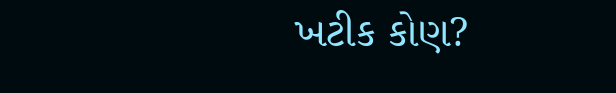ખટીક કોણ?